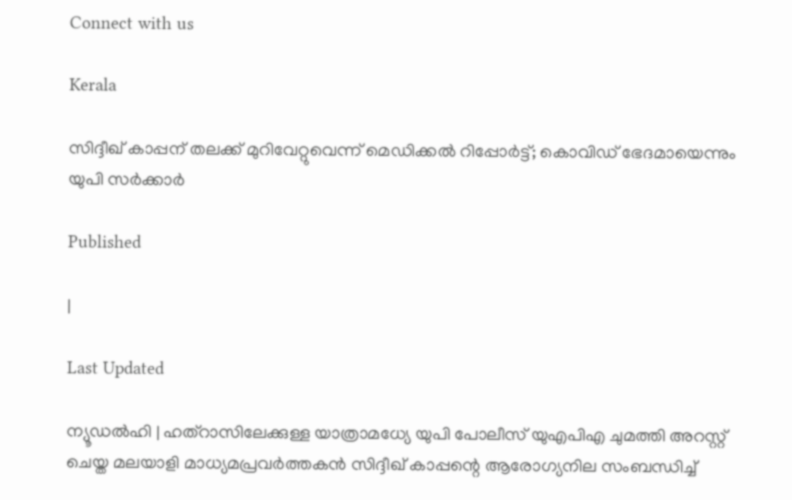Connect with us

Kerala

സിദ്ദീഖ് കാപ്പന് തലക്ക് മുറിവേറ്റുവെന്ന് മെഡിക്കല്‍ റിപ്പോര്‍ട്ട്; കൊവിഡ് ഭേദമായെന്നും യുപി സര്‍ക്കാര്‍

Published

|

Last Updated

ന്യൂഡല്‍ഹി | ഹത്‌റാസിലേക്കുള്ള യാത്രാമധ്യേ യുപി പോലീസ് യുഎപിഎ ചുമത്തി അറസ്റ്റ് ചെയ്ത മലയാളി മാധ്യമപ്രവര്‍ത്തകന്‍ സിദ്ദീഖ് കാപ്പന്റെ ആരോഗ്യനില സംബന്ധിച്ച്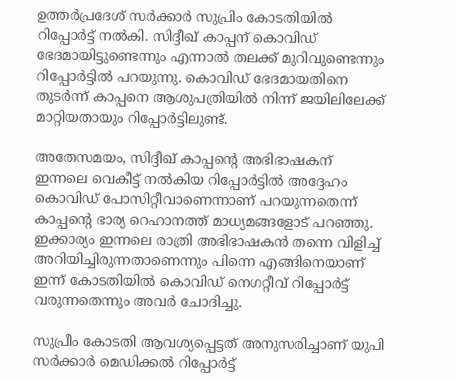ഉത്തര്‍പ്രദേശ് സര്‍ക്കാര്‍ സുപ്രിം കോടതിയില്‍ റിപ്പോര്‍ട്ട് നല്‍കി. സിദ്ദീഖ് കാപ്പന് കൊവിഡ് ഭേദമായിട്ടുണ്ടെന്നും എന്നാല്‍ തലക്ക് മുറിവുണ്ടെന്നും റിപ്പോര്‍ട്ടില്‍ പറയുന്നു. കൊവിഡ് ഭേദമായതിനെ തുടര്‍ന്ന് കാപ്പനെ ആശുപത്രിയില്‍ നിന്ന് ജയിലിലേക്ക് മാറ്റിയതായും റിപ്പോര്‍ട്ടിലുണ്ട്.

അതേസമയം, സിദ്ദീഖ് കാപ്പന്റെ അഭിഭാഷകന് ഇന്നലെ വെകീട്ട് നൽകിയ റിപ്പോർട്ടിൽ അദ്ദേഹം കൊവിഡ് പോസിറ്റീവാണെന്നാണ് പറയുന്നതെന്ന് കാപ്പന്റെ ഭാര്യ റെഹാനത്ത് മാധ്യമങ്ങളോട് പറഞ്ഞു. ഇക്കാര്യം ഇന്നലെ രാത്രി അഭിഭാഷകൻ തന്നെ വിളിച്ച് അറിയിച്ചിരുന്നതാണെന്നും പിന്നെ എങ്ങിനെയാണ് ഇന്ന് കോടതിയിൽ കൊവിഡ് നെഗറ്റീവ് റിപ്പോർട്ട് വരുന്നതെന്നും അവർ ചോദിച്ചു.

സുപ്രീം കോടതി ആവശ്യപ്പെട്ടത് അനുസരിച്ചാണ് യുപി സര്‍ക്കാര്‍ മെഡിക്കല്‍ റിപ്പോര്‍ട്ട്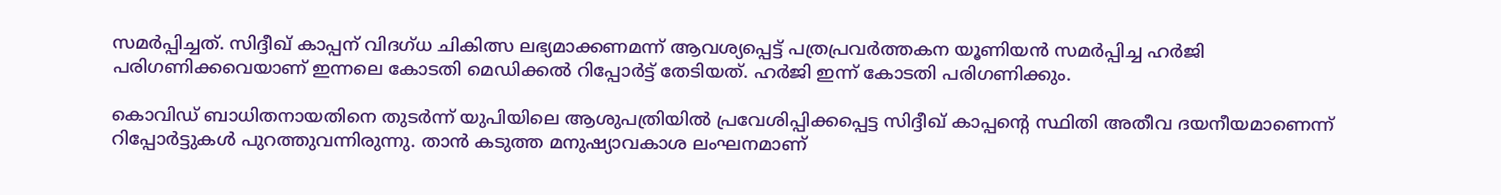സമര്‍പ്പിച്ചത്. സിദ്ദീഖ് കാപ്പന് വിദഗ്ധ ചികിത്സ ലഭ്യമാക്കണമന്ന് ആവശ്യപ്പെട്ട് പത്രപ്രവര്‍ത്തകന യൂണിയന്‍ സമര്‍പ്പിച്ച ഹര്‍ജി പരിഗണിക്കവെയാണ് ഇന്നലെ കോടതി മെഡിക്കല്‍ റിപ്പോര്‍ട്ട് തേടിയത്. ഹര്‍ജി ഇന്ന് കോടതി പരിഗണിക്കും.

കൊവിഡ് ബാധിതനായതിനെ തുടര്‍ന്ന് യുപിയിലെ ആശുപത്രിയില്‍ പ്രവേശിപ്പിക്കപ്പെട്ട സിദ്ദീഖ് കാപ്പന്റെ സ്ഥിതി അതീവ ദയനീയമാണെന്ന് റിപ്പോര്‍ട്ടുകള്‍ പുറത്തുവന്നിരുന്നു. താന്‍ കടുത്ത മനുഷ്യാവകാശ ലംഘനമാണ്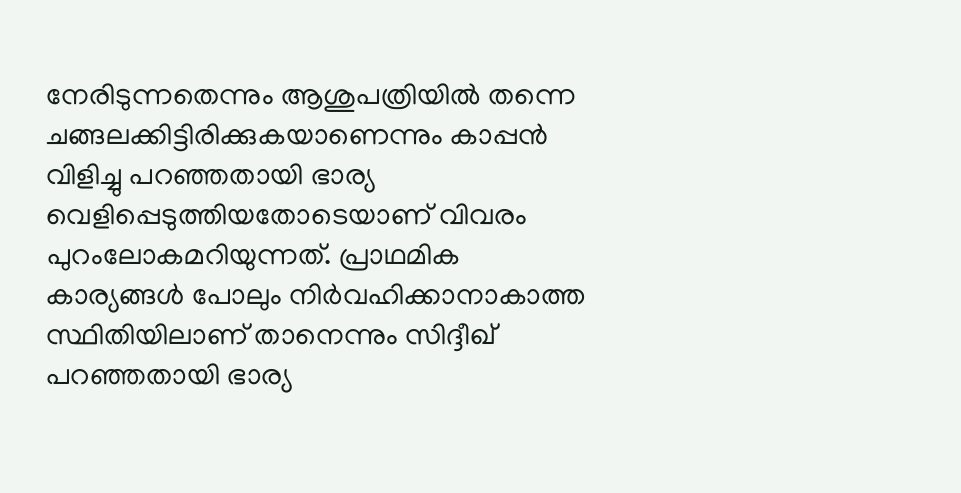നേരിടുന്നതെന്നും ആശുപത്രിയില്‍ തന്നെ ചങ്ങലക്കിട്ടിരിക്കുകയാണെന്നും കാപ്പന്‍ വിളിച്ചു പറഞ്ഞതായി ഭാര്യ വെളിപ്പെടുത്തിയതോടെയാണ് വിവരം പുറംലോകമറിയുന്നത്. പ്രാഥമിക കാര്യങ്ങള്‍ പോലും നിര്‍വഹിക്കാനാകാത്ത സ്ഥിതിയിലാണ് താനെന്നും സിദ്ദീഖ് പറഞ്ഞതായി ഭാര്യ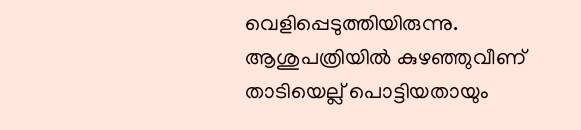വെളിപ്പെടുത്തിയിരുന്നു. ആശുപത്രിയിൽ കുഴഞ്ഞുവീണ് താടിയെല്ല് പൊട്ടിയതായും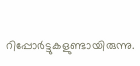റിപ്പോർട്ടുകളുണ്ടായിരുന്നു.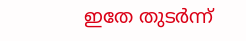ഇതേ തുടര്‍ന്ന്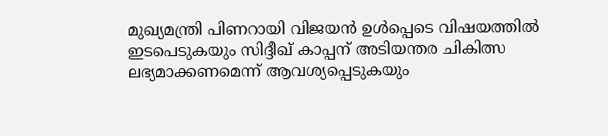മുഖ്യമന്ത്രി പിണറായി വിജയന്‍ ഉള്‍പ്പെടെ വിഷയത്തില്‍ ഇടപെടുകയും സിദ്ദീഖ് കാപ്പന് അടിയന്തര ചികിത്സ ലഭ്യമാക്കണമെന്ന് ആവശ്യപ്പെടുകയും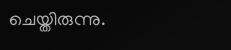ചെയ്തിരുന്നു.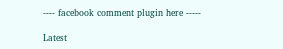---- facebook comment plugin here -----

Latest